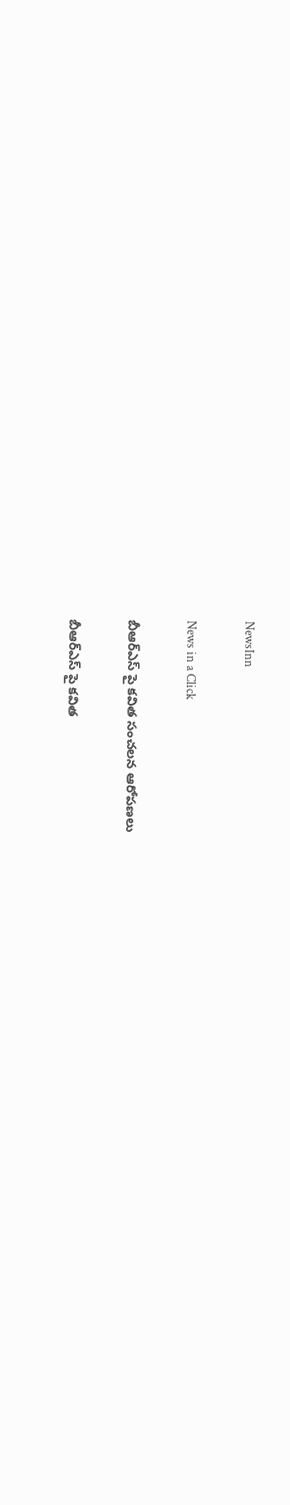NewsInn

News in a Click

బీఆర్ఎస్ పై క‌విత సంచ‌ల‌న ఆరోప‌ణ‌లు

బీఆర్ఎస్ పై క‌విత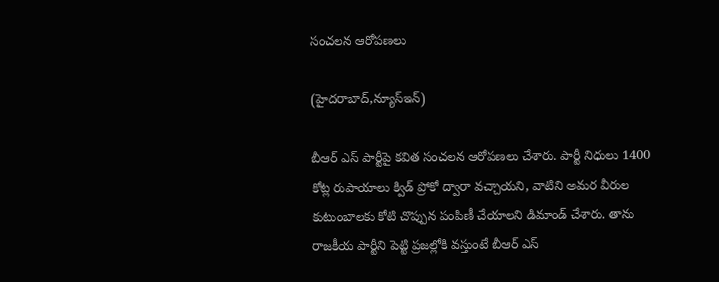సంచ‌ల‌న ఆరోప‌ణ‌లు

(హైద‌రాబాద్,న్యూస్ఇన్‌)

బీఆర్ ఎస్ పార్టీపై క‌విత సంచ‌ల‌న ఆరోప‌ణ‌లు చేశారు. పార్టీ నిధులు 1400 కోట్ల రుపాయాలు క్విడ్ ప్రోకో ద్వారా వ‌చ్చాయ‌ని, వాటిని అమ‌ర వీరుల కుటుంబాల‌కు కోటి చొప్పున పంపిణీ చేయాల‌ని డిమాండ్ చేశారు. తాను రాజ‌కీయ పార్టీని పెట్టి ప్ర‌జ‌ల్లోకి వ‌స్తుంటే బీఆర్ ఎస్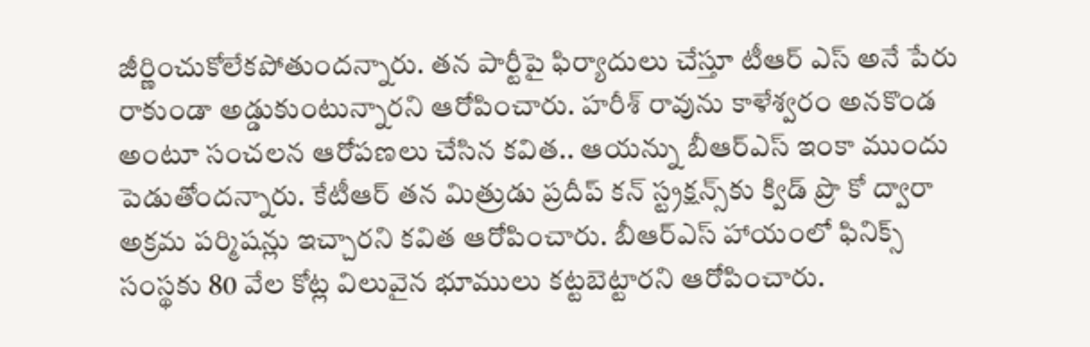జీర్ణించుకోలేక‌పోతుంద‌న్నారు. త‌న పార్టీపై ఫిర్యాదులు చేస్తూ టీఆర్ ఎస్ అనే పేరు రాకుండా అడ్డుకుంటున్నార‌ని ఆరోపించారు. హరీశ్ రావును కాళేశ్వరం అనకొండ అంటూ సంచలన ఆరోపణలు చేసిన కవిత.. ఆయన్ను బీఆర్ఎస్ ఇంకా ముందు పెడుతోందన్నారు. కేటీఆర్ తన మిత్రుడు ప్రదీప్ కన్ స్ట్రక్షన్స్‌కు క్విడ్ ప్రొ కో ద్వారా అక్రమ పర్మిషన్లు ఇచ్చారని కవిత ఆరోపించారు. బీఆర్ఎస్ హాయంలో ఫినిక్స్ సంస్థకు 80 వేల కోట్ల విలువైన భూములు కట్టబెట్టారని ఆరోపించారు.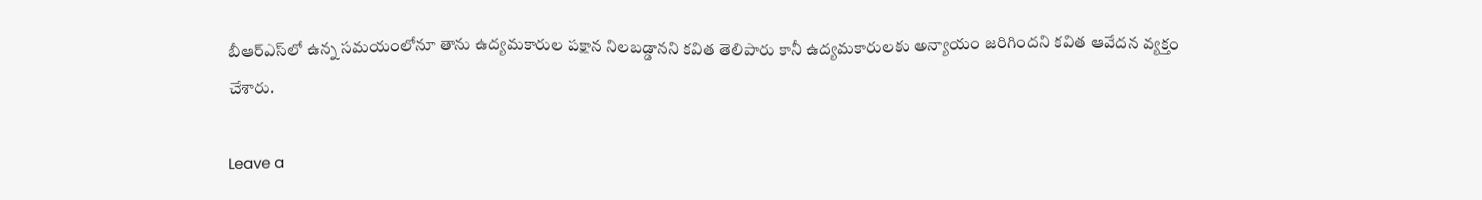బీఆర్ఎస్‌లో ఉన్న సమయంలోనూ తాను ఉద్యమకారుల పక్షాన నిలబడ్డానని కవిత తెలిపారు కానీ ఉద్యమకారులకు అన్యాయం జరిగిందని కవిత ఆవేదన వ్యక్తం చేశారు.

Leave a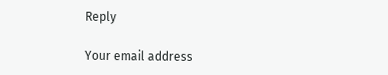Reply

Your email address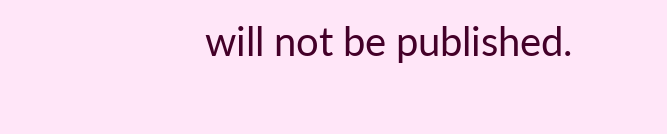will not be published.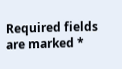Required fields are marked *